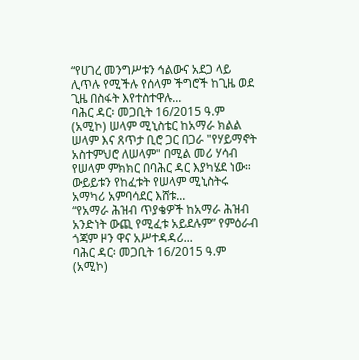“የሀገረ መንግሥቱን ኅልውና አደጋ ላይ ሊጥሉ የሚችሉ የሰላም ችግሮች ከጊዜ ወደ ጊዜ በስፋት እየተስተዋሉ...
ባሕር ዳር፡ መጋቢት 16/2015 ዓ.ም (አሚኮ) ሠላም ሚኒስቴር ከአማራ ክልል ሠላም እና ጸጥታ ቢሮ ጋር በጋራ "የሃይማኖት አስተምህሮ ለሠላም" በሚል መሪ ሃሳብ የሠላም ምክክር በባሕር ዳር እያካሄደ ነው።
ውይይቱን የከፈቱት የሠላም ሚኒስትሩ አማካሪ አምባሳደር እሸቱ...
“የአማራ ሕዝብ ጥያቄዎች ከአማራ ሕዝብ አንድነት ውጪ የሚፈቱ አይደሉም” የምዕራብ ጎጃም ዞን ዋና አሥተዳዳሪ...
ባሕር ዳር፡ መጋቢት 16/2015 ዓ.ም (አሚኮ)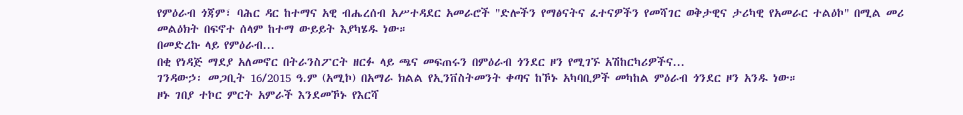የምዕራብ ጎጃም፣ ባሕር ዳር ከተማና አዊ ብሔረሰብ አሥተዳደር አመራሮች "ድሎችን የማፅናትና ፈተናዎችን የመሻገር ወቅታዊና ታሪካዊ የአመራር ተልዕኮ" በሚል መሪ መልዕክት በፍኖተ ሰላም ከተማ ውይይት እያካሄዱ ነው።
በመድረኩ ላይ የምዕራብ...
በቂ የነዳጅ ማደያ አለመኖር በትራንስፖርት ዘርፉ ላይ ጫና መፍጠሩን በምዕራብ ጎንደር ዞን የሚገኙ አሽከርካሪዎችና...
ገንዳውኃ፡ መጋቢት 16/2015 ዓ.ም (አሚኮ) በአማራ ክልል የኢንቨስትመንት ቀጣና ከኾኑ አካባቢዎች መካከል ምዕራብ ጎንደር ዞን አንዱ ነው።
ዞኑ ገበያ ተኮር ምርት አምራች እንደመኾኑ የእርሻ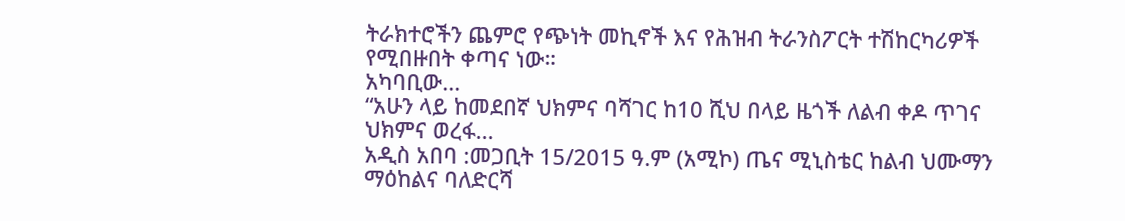ትራክተሮችን ጨምሮ የጭነት መኪኖች እና የሕዝብ ትራንስፖርት ተሽከርካሪዎች የሚበዙበት ቀጣና ነው።
አካባቢው...
“አሁን ላይ ከመደበኛ ህክምና ባሻገር ከ10 ሺህ በላይ ዜጎች ለልብ ቀዶ ጥገና ህክምና ወረፋ...
አዲስ አበባ :መጋቢት 15/2015 ዓ.ም (አሚኮ) ጤና ሚኒስቴር ከልብ ህሙማን ማዕከልና ባለድርሻ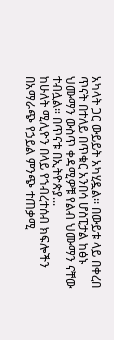አካላት ጋር ውይይት አካሂዷል፡፡ በውይቱ ላይ በቀረበ ጥናት በተለይ በጥቁር አንበሳ ሆስፒታል ከፅኑ ህሙማን ውስጥ ቀዳሚዎቹ የልብ ህሙማን ናቸው ተብሏል። በጥናቱ በኢትዮጵያ...
ከሁለት ሚሊዮን በላይ የኀብረተሰብ ክፍሎችን በአማራጭ የኃይል ምንጭ ተጠቃሚ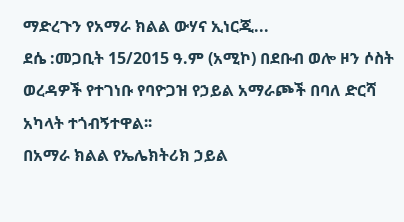ማድረጉን የአማራ ክልል ውሃና ኢነርጂ...
ደሴ :መጋቢት 15/2015 ዓ.ም (አሚኮ) በደቡብ ወሎ ዞን ሶስት ወረዳዎች የተገነቡ የባዮጋዝ የኃይል አማራጮች በባለ ድርሻ አካላት ተጎብኝተዋል፡፡
በአማራ ክልል የኤሌክትሪክ ኃይል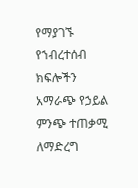የማያገኙ የኀብረተሰብ ክፍሎችን አማራጭ የኃይል ምንጭ ተጠቃሚ ለማድረግ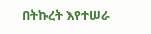በትኩረት እየተሠራ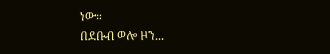ነው።
በደቡብ ወሎ ዞን...